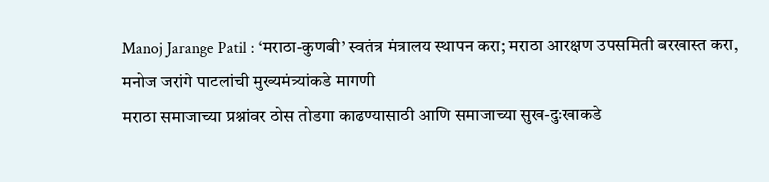Manoj Jarange Patil : ‘मराठा-कुणबी’ स्वतंत्र मंत्रालय स्थापन करा; मराठा आरक्षण उपसमिती बरखास्त करा, मनोज जरांगे पाटलांची मुख्यमंत्र्यांकडे मागणी
मराठा समाजाच्या प्रश्नांवर ठोस तोडगा काढण्यासाठी आणि समाजाच्या सुख-दुःखाकडे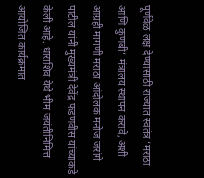पूर्णवेळ लक्ष देण्यासाठी राज्यात स्वतंत्र ‘मराठा आणि कुणबी’ मंत्रालय स्थापन करावे, अशी आग्रही मागणी मराठा आंदोलक मनोज जरांगे पाटील यांनी मुख्यमंत्री देवेंद्र फडणवीस यांच्याकडे केली आहे. धाराशिव येथे भीम जयंतीनिमित्त आयोजित कार्यक्रमात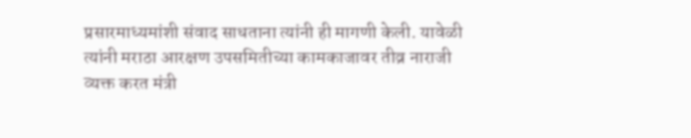प्रसारमाध्यमांशी संवाद साधताना त्यांनी ही मागणी केली. यावेळी त्यांनी मराठा आरक्षण उपसमितीच्या कामकाजावर तीव्र नाराजी व्यक्त करत मंत्री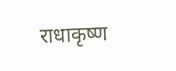राधाकृष्ण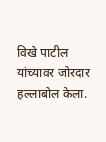विखे पाटील यांच्यावर जोरदार हल्लाबोल केला.